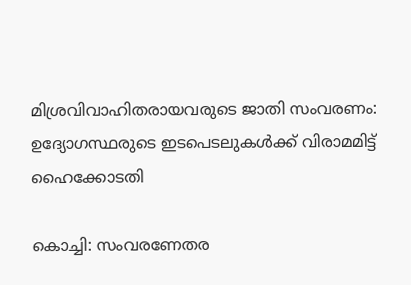മിശ്രവിവാഹിതരായവരുടെ ജാതി സംവരണം: ഉദ്യോഗസ്ഥരുടെ ഇടപെടലുകൾക്ക് വിരാമമിട്ട് ഹൈക്കോടതി

കൊച്ചി: സംവരണേതര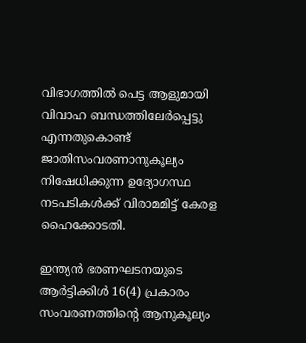വിഭാഗത്തിൽ പെട്ട ആളുമായി വിവാഹ ബന്ധത്തിലേർപ്പെട്ടു എന്നതുകൊണ്ട് ജാതിസംവരണാനുകൂല്യം നിഷേധിക്കുന്ന ഉദ്യോഗസ്ഥ നടപടികൾക്ക് വിരാമമിട്ട് കേരള ഹൈക്കോടതി.

ഇന്ത്യൻ ഭരണഘടനയുടെ ആർട്ടിക്കിൾ 16(4) പ്രകാരം സംവരണത്തിന്റെ ആനുകൂല്യം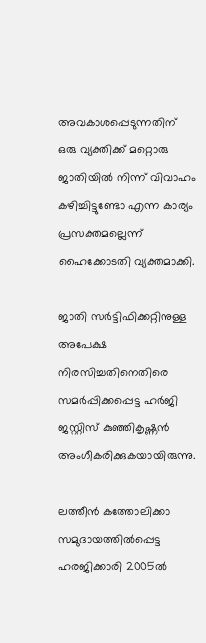അവകാശപ്പെടുന്നതിന് ഒരു വ്യക്തിക്ക് മറ്റൊരു ജാതിയിൽ നിന്ന് വിവാഹം കഴിച്ചിട്ടുണ്ടോ എന്ന കാര്യം പ്രസക്തമല്ലെന്ന് ഹൈക്കോടതി വ്യക്തമാക്കി.

ജാതി സർട്ടിഫിക്കറ്റിനുള്ള അപേക്ഷ നിരസിച്ചതിനെതിരെ സമർപ്പിക്കപ്പെട്ട ഹർജി ജസ്റ്റിസ് കുഞ്ഞികൃഷ്ണൻ അംഗീകരിക്കുകയായിരുന്നു.

ലത്തീൻ കത്തോലിക്കാ സമുദായത്തിൽപ്പെട്ട ഹരജിക്കാരി 2005ൽ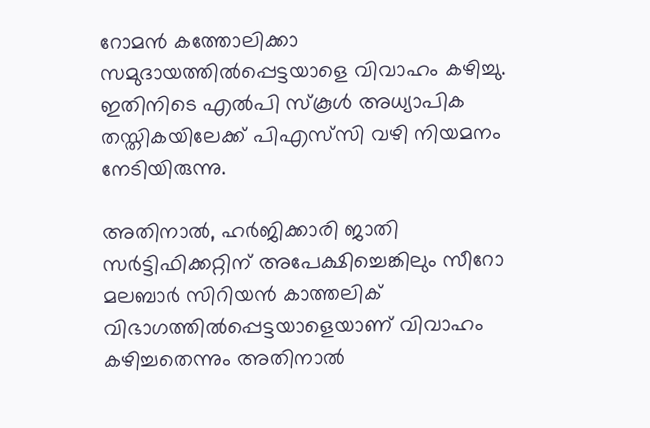റോമൻ കത്തോലിക്കാ സമുദായത്തിൽപ്പെട്ടയാളെ വിവാഹം കഴിച്ചു. ഇതിനിടെ എൽപി സ്കൂൾ അധ്യാപിക തസ്തികയിലേക്ക് പിഎസ്‌സി വഴി നിയമനം നേടിയിരുന്നു.

അതിനാൽ, ഹർജിക്കാരി ജാതി സർട്ടിഫിക്കറ്റിന് അപേക്ഷിച്ചെങ്കിലും സീറോ മലബാർ സിറിയൻ കാത്തലിക് വിഭാഗത്തിൽപ്പെട്ടയാളെയാണ് വിവാഹം കഴിച്ചതെന്നും അതിനാൽ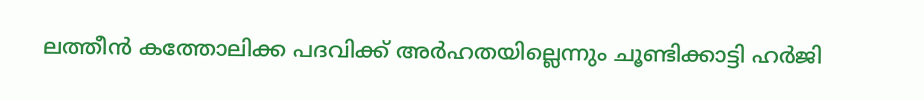ലത്തീൻ കത്തോലിക്ക പദവിക്ക് അർഹതയില്ലെന്നും ചൂണ്ടിക്കാട്ടി ഹർജി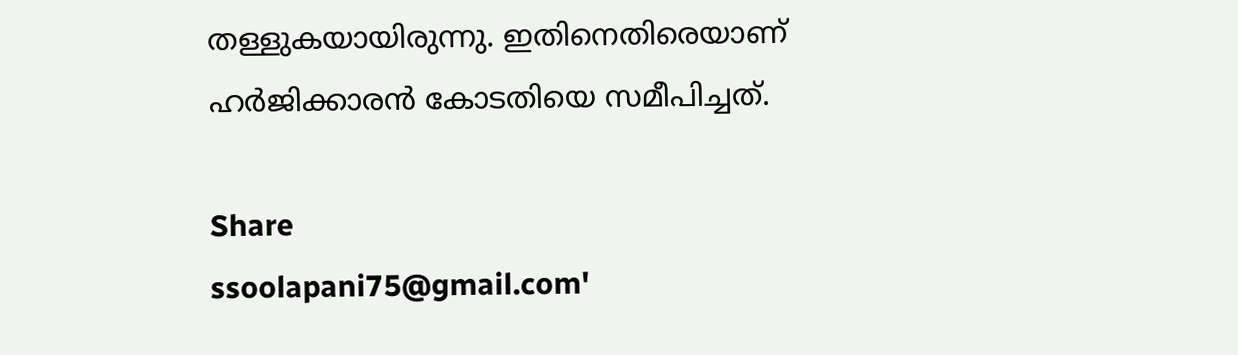തള്ളുകയായിരുന്നു. ഇതിനെതിരെയാണ് ഹർജിക്കാരൻ കോടതിയെ സമീപിച്ചത്.

Share
ssoolapani75@gmail.com'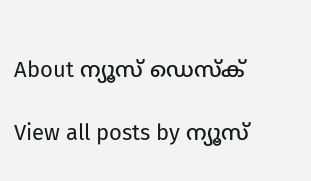About ന്യൂസ് ഡെസ്ക്

View all posts by ന്യൂസ്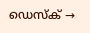ഡെസ്ക് →